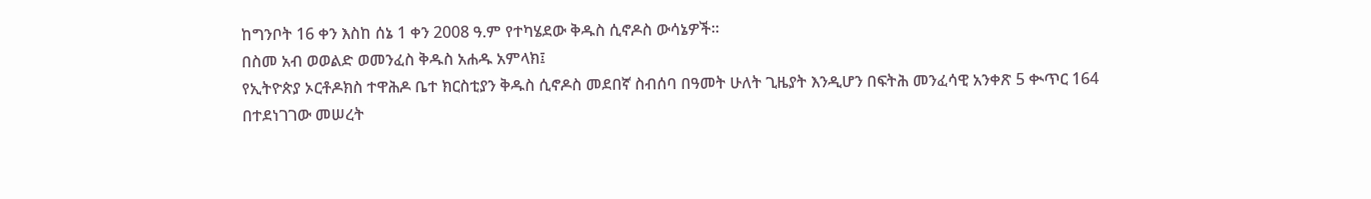ከግንቦት 16 ቀን እስከ ሰኔ 1 ቀን 2008 ዓ.ም የተካሄደው ቅዱስ ሲኖዶስ ውሳኔዎች፡፡
በስመ አብ ወወልድ ወመንፈስ ቅዱስ አሐዱ አምላክ፤
የኢትዮጵያ ኦርቶዶክስ ተዋሕዶ ቤተ ክርስቲያን ቅዱስ ሲኖዶስ መደበኛ ስብሰባ በዓመት ሁለት ጊዜያት እንዲሆን በፍትሕ መንፈሳዊ አንቀጽ 5 ቊጥር 164 በተደነገገው መሠረት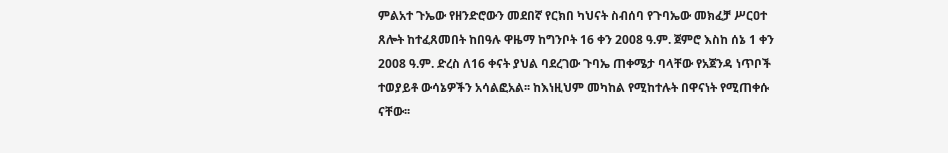ምልአተ ጉኤው የዘንድሮውን መደበኛ የርክበ ካህናት ስብሰባ የጉባኤው መክፈቻ ሥርዐተ ጸሎት ከተፈጸመበት ከበዓሉ ዋዜማ ከግንቦት 16 ቀን 2008 ዓ.ም. ጀምሮ እስከ ሰኔ 1 ቀን 2008 ዓ.ም. ድረስ ለ16 ቀናት ያህል ባደረገው ጉባኤ ጠቀሜታ ባላቸው የአጀንዳ ነጥቦች ተወያይቶ ውሳኔዎችን አሳልፎአል፡፡ ከእነዚህም መካከል የሚከተሉት በዋናነት የሚጠቀሱ ናቸው፡፡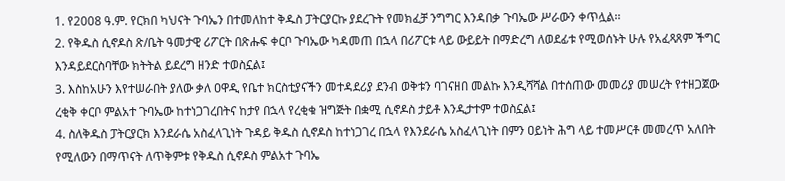1. የ2008 ዓ.ም. የርክበ ካህናት ጉባኤን በተመለከተ ቅዱስ ፓትርያርኩ ያደረጉት የመክፈቻ ንግግር እንዳበቃ ጉባኤው ሥራውን ቀጥሏል፡፡
2. የቅዱስ ሲኖዶስ ጽ/ቤት ዓመታዊ ሪፖርት በጽሑፍ ቀርቦ ጉባኤው ካዳመጠ በኋላ በሪፖርቱ ላይ ውይይት በማድረግ ለወደፊቱ የሚወሰኑት ሁሉ የአፈጻጸም ችግር እንዳይደርስባቸው ክትትል ይደረግ ዘንድ ተወስኗል፤
3. እስከአሁን እየተሠራበት ያለው ቃለ ዐዋዲ የቤተ ክርስቲያናችን መተዳደሪያ ደንብ ወቅቱን ባገናዘበ መልኩ እንዲሻሻል በተሰጠው መመሪያ መሠረት የተዘጋጀው ረቂቅ ቀርቦ ምልአተ ጉባኤው ከተነጋገረበትና ከታየ በኋላ የረቂቁ ዝግጅት በቋሚ ሲኖዶስ ታይቶ እንዲታተም ተወስኗል፤
4. ስለቅዱስ ፓትርያርክ እንደራሴ አስፈላጊነት ጉዳይ ቅዱስ ሲኖዶስ ከተነጋገረ በኋላ የእንደራሴ አስፈላጊነት በምን ዐይነት ሕግ ላይ ተመሥርቶ መመረጥ አለበት የሚለውን በማጥናት ለጥቅምቱ የቅዱስ ሲኖዶስ ምልአተ ጉባኤ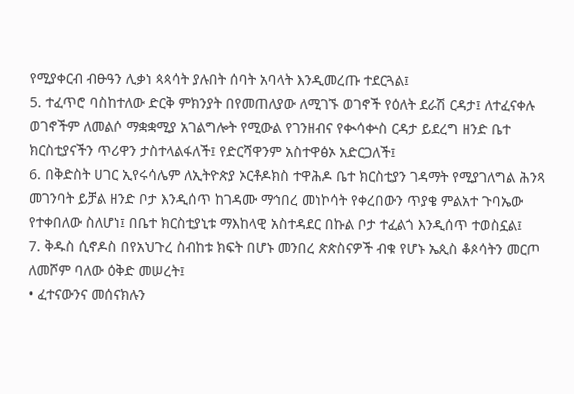የሚያቀርብ ብፁዓን ሊቃነ ጳጳሳት ያሉበት ሰባት አባላት እንዲመረጡ ተደርጓል፤
5. ተፈጥሮ ባስከተለው ድርቅ ምክንያት በየመጠለያው ለሚገኙ ወገኖች የዕለት ደራሽ ርዳታ፤ ለተፈናቀሉ ወገኖችም ለመልሶ ማቋቋሚያ አገልግሎት የሚውል የገንዘብና የቊሳቍስ ርዳታ ይደረግ ዘንድ ቤተ ክርስቲያናችን ጥሪዋን ታስተላልፋለች፤ የድርሻዋንም አስተዋፅኦ አድርጋለች፤
6. በቅድስት ሀገር ኢየሩሳሌም ለኢትዮጵያ ኦርቶዶክስ ተዋሕዶ ቤተ ክርስቲያን ገዳማት የሚያገለግል ሕንጻ መገንባት ይቻል ዘንድ ቦታ እንዲሰጥ ከገዳሙ ማኅበረ መነኮሳት የቀረበውን ጥያቄ ምልአተ ጉባኤው የተቀበለው ስለሆነ፤ በቤተ ክርስቲያኒቱ ማእከላዊ አስተዳደር በኩል ቦታ ተፈልጎ እንዲሰጥ ተወስኗል፤
7. ቅዱስ ሲኖዶስ በየአህጉረ ስብከቱ ክፍት በሆኑ መንበረ ጵጵስናዎች ብቁ የሆኑ ኤጲስ ቆጶሳትን መርጦ ለመሾም ባለው ዕቅድ መሠረት፤
• ፈተናውንና መሰናክሉን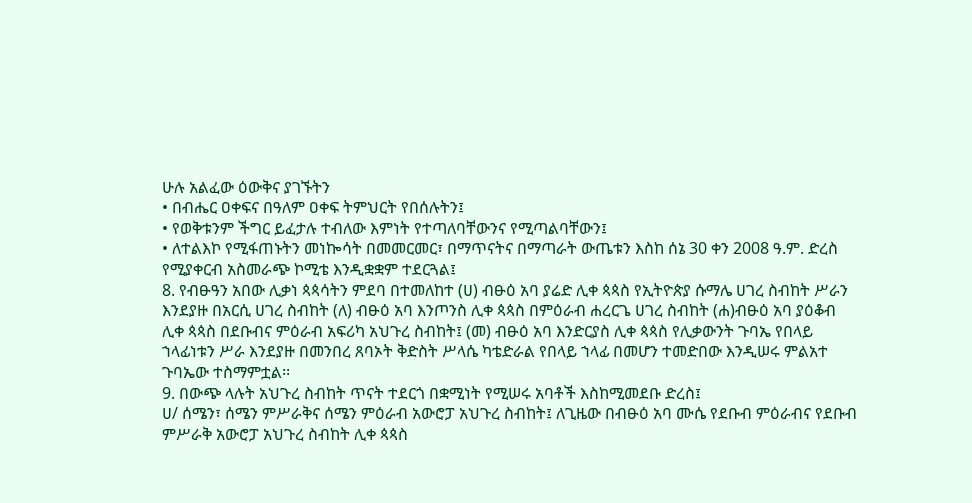ሁሉ አልፈው ዕውቅና ያገኙትን
• በብሔር ዐቀፍና በዓለም ዐቀፍ ትምህርት የበሰሉትን፤
• የወቅቱንም ችግር ይፈታሉ ተብለው እምነት የተጣለባቸውንና የሚጣልባቸውን፤
• ለተልእኮ የሚፋጠኑትን መነኰሳት በመመርመር፣ በማጥናትና በማጣራት ውጤቱን እስከ ሰኔ 30 ቀን 2008 ዓ.ም. ድረስ የሚያቀርብ አስመራጭ ኮሚቴ እንዲቋቋም ተደርጓል፤
8. የብፁዓን አበው ሊቃነ ጳጳሳትን ምደባ በተመለከተ (ሀ) ብፁዕ አባ ያሬድ ሊቀ ጳጳስ የኢትዮጵያ ሱማሌ ሀገረ ስብከት ሥራን እንደያዙ በአርሲ ሀገረ ስብከት (ለ) ብፁዕ አባ እንጦንስ ሊቀ ጳጳስ በምዕራብ ሐረርጌ ሀገረ ስብከት (ሐ)ብፁዕ አባ ያዕቆብ ሊቀ ጳጳስ በደቡብና ምዕራብ አፍሪካ አህጉረ ስብከት፤ (መ) ብፁዕ አባ እንድርያስ ሊቀ ጳጳስ የሊቃውንት ጉባኤ የበላይ ኀላፊነቱን ሥራ እንደያዙ በመንበረ ጸባኦት ቅድስት ሥላሴ ካቴድራል የበላይ ኀላፊ በመሆን ተመድበው እንዲሠሩ ምልአተ ጉባኤው ተስማምቷል፡፡
9. በውጭ ላሉት አህጉረ ስብከት ጥናት ተደርጎ በቋሚነት የሚሠሩ አባቶች እስከሚመደቡ ድረስ፤
ሀ/ ሰሜን፣ ሰሜን ምሥራቅና ሰሜን ምዕራብ አውሮፓ አህጉረ ስብከት፤ ለጊዜው በብፁዕ አባ ሙሴ የደቡብ ምዕራብና የደቡብ ምሥራቅ አውሮፓ አህጉረ ስብከት ሊቀ ጳጳስ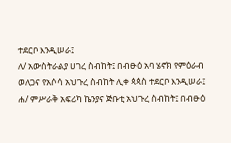ተደርቦ እንዲሠራ፤
ለ/ አውስትራልያ ሀገረ ስብከት፤ በብፁዕ አባ ሄኖክ የምዕራብ ወለጋና የአሶሳ አህጉረ ስብከት ሊቀ ጳጳስ ተደርቦ እንዲሠራ፤
ሐ/ ምሥራቅ አፍሪካ ኬንያና ጅቡቲ አህጉረ ስብከት፤ በብፁዕ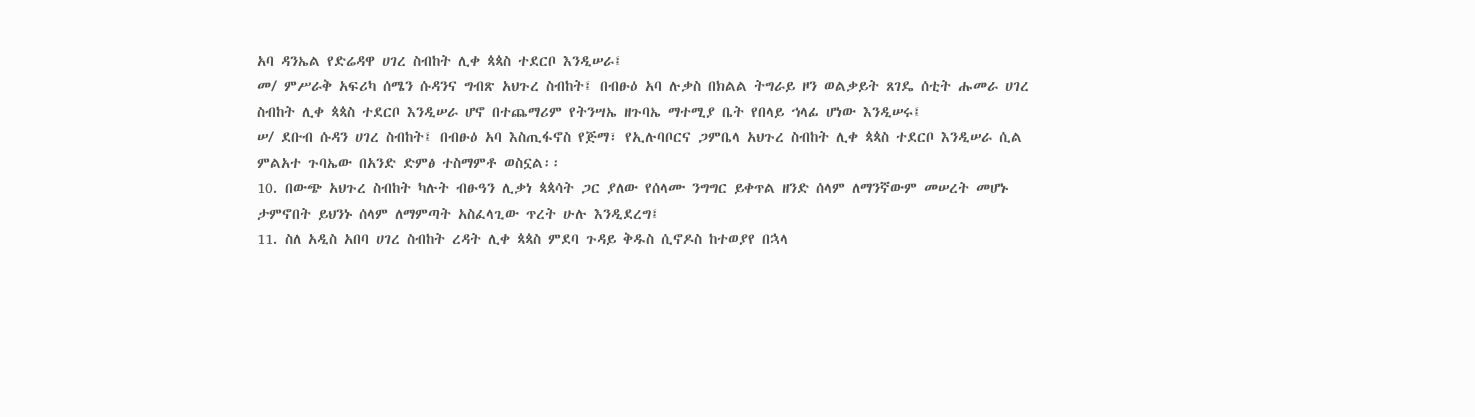አባ ዳንኤል የድሬዳዋ ሀገረ ስብከት ሊቀ ጳጳስ ተደርቦ እንዲሠራ፤
መ/ ምሥራቅ አፍሪካ ሰሜን ሱዳንና ግብጽ አህጉረ ስብከት፤ በብፁዕ አባ ሉቃስ በክልል ትግራይ ዞን ወልቃይት ጸገዴ ሰቲት ሑመራ ሀገረ ስብከት ሊቀ ጳጳስ ተደርቦ እንዲሠራ ሆኖ በተጨማሪም የትንሣኤ ዘጉባኤ ማተሚያ ቤት የበላይ ኀላፊ ሆነው እንዲሠሩ፤
ሠ/ ደቡብ ሱዳን ሀገረ ስብከት፤ በብፁዕ አባ እስጢፋኖስ የጅማ፣ የኢሉባቦርና ጋምቤላ አህጉረ ስብከት ሊቀ ጳጳስ ተደርቦ እንዲሠራ ሲል ምልአተ ጉባኤው በአንድ ድምፅ ተስማምቶ ወስኗል፡፡
10. በውጭ አህጉረ ስብከት ካሉት ብፁዓን ሊቃነ ጳጳሳት ጋር ያለው የሰላሙ ንግግር ይቀጥል ዘንድ ሰላም ለማንኛውም መሠረት መሆኑ ታምኖበት ይህንኑ ሰላም ለማምጣት አስፈላጊው ጥረት ሁሉ እንዲደረግ፤
11. ስለ አዲስ አበባ ሀገረ ስብከት ረዳት ሊቀ ጳጳስ ምደባ ጉዳይ ቅዱስ ሲኖዶስ ከተወያየ በኋላ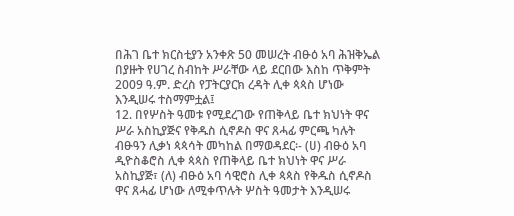በሕገ ቤተ ክርስቲያን አንቀጽ 50 መሠረት ብፁዕ አባ ሕዝቅኤል በያዙት የሀገረ ስብከት ሥራቸው ላይ ደርበው እስከ ጥቅምት 2009 ዓ.ም. ድረስ የፓትርያርክ ረዳት ሊቀ ጳጳስ ሆነው እንዲሠሩ ተስማምቷል፤
12. በየሦስት ዓመቱ የሚደረገው የጠቅላይ ቤተ ክህነት ዋና ሥራ አስኪያጅና የቅዱስ ሲኖዶስ ዋና ጸሓፊ ምርጫ ካሉት ብፁዓን ሊቃነ ጳጳሳት መካከል በማወዳደር፡- (ሀ) ብፁዕ አባ ዲዮስቆሮስ ሊቀ ጳጳስ የጠቅላይ ቤተ ክህነት ዋና ሥራ አስኪያጅ፣ (ለ) ብፁዕ አባ ሳዊሮስ ሊቀ ጳጳስ የቅዱስ ሲኖዶስ ዋና ጸሓፊ ሆነው ለሚቀጥሉት ሦስት ዓመታት እንዲሠሩ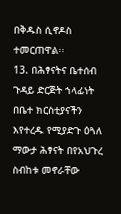በቅዱስ ሲኖዶስ ተመርጠዋል፡፡
13. በሕፃናትና ቤተሰብ ጉዳይ ድርጅት ኀላፊነት በቤተ ክርስቲያናችን እየተረዱ የሚያድጉ ዕጓለ ማውታ ሕፃናት በየአህጉረ ስብከቱ መኖራቸው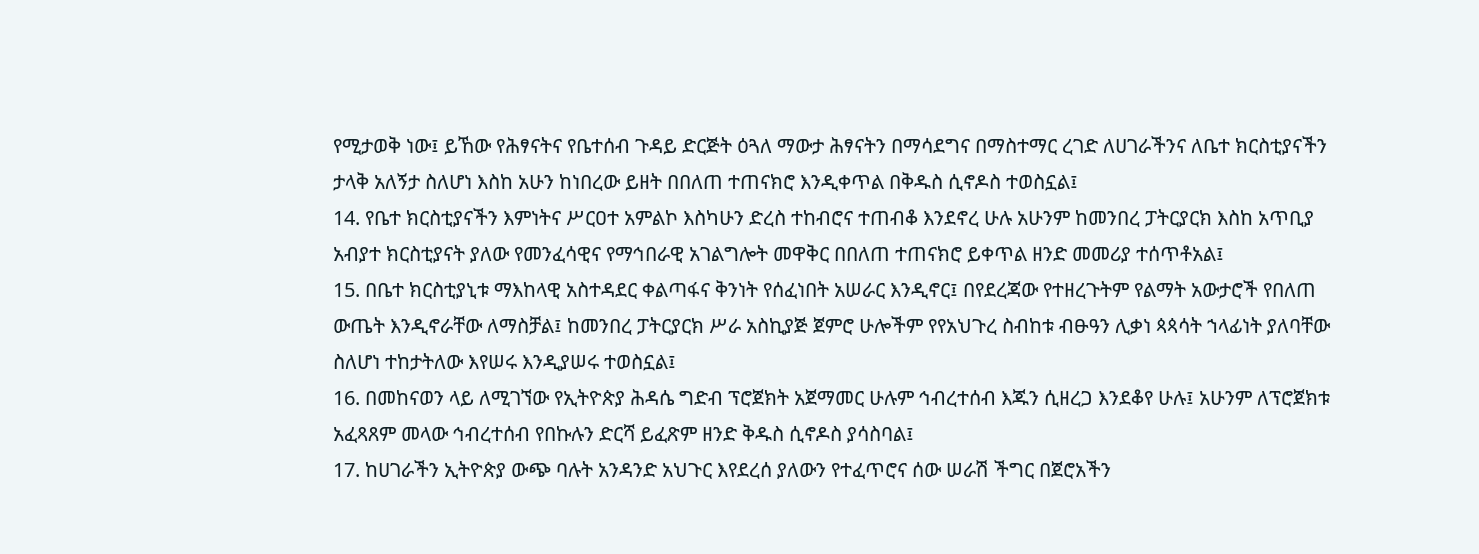የሚታወቅ ነው፤ ይኸው የሕፃናትና የቤተሰብ ጉዳይ ድርጅት ዕጓለ ማውታ ሕፃናትን በማሳደግና በማስተማር ረገድ ለሀገራችንና ለቤተ ክርስቲያናችን ታላቅ አለኝታ ስለሆነ እስከ አሁን ከነበረው ይዘት በበለጠ ተጠናክሮ እንዲቀጥል በቅዱስ ሲኖዶስ ተወስኗል፤
14. የቤተ ክርስቲያናችን እምነትና ሥርዐተ አምልኮ እስካሁን ድረስ ተከብሮና ተጠብቆ እንደኖረ ሁሉ አሁንም ከመንበረ ፓትርያርክ እስከ አጥቢያ አብያተ ክርስቲያናት ያለው የመንፈሳዊና የማኅበራዊ አገልግሎት መዋቅር በበለጠ ተጠናክሮ ይቀጥል ዘንድ መመሪያ ተሰጥቶአል፤
15. በቤተ ክርስቲያኒቱ ማእከላዊ አስተዳደር ቀልጣፋና ቅንነት የሰፈነበት አሠራር እንዲኖር፤ በየደረጃው የተዘረጉትም የልማት አውታሮች የበለጠ ውጤት እንዲኖራቸው ለማስቻል፤ ከመንበረ ፓትርያርክ ሥራ አስኪያጅ ጀምሮ ሁሎችም የየአህጉረ ስብከቱ ብፁዓን ሊቃነ ጳጳሳት ኀላፊነት ያለባቸው ስለሆነ ተከታትለው እየሠሩ እንዲያሠሩ ተወስኗል፤
16. በመከናወን ላይ ለሚገኘው የኢትዮጵያ ሕዳሴ ግድብ ፕሮጀክት አጀማመር ሁሉም ኅብረተሰብ እጁን ሲዘረጋ እንደቆየ ሁሉ፤ አሁንም ለፕሮጀክቱ አፈጻጸም መላው ኅብረተሰብ የበኩሉን ድርሻ ይፈጽም ዘንድ ቅዱስ ሲኖዶስ ያሳስባል፤
17. ከሀገራችን ኢትዮጵያ ውጭ ባሉት አንዳንድ አህጉር እየደረሰ ያለውን የተፈጥሮና ሰው ሠራሽ ችግር በጀሮአችን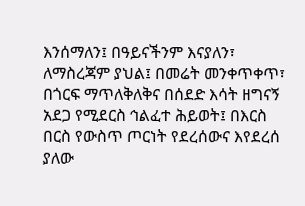እንሰማለን፤ በዓይናችንም እናያለን፣ ለማስረጃም ያህል፤ በመሬት መንቀጥቀጥ፣ በጎርፍ ማጥለቅለቅና በሰደድ እሳት ዘግናኝ አደጋ የሚደርስ ኅልፈተ ሕይወት፤ በእርስ በርስ የውስጥ ጦርነት የደረሰውና እየደረሰ ያለው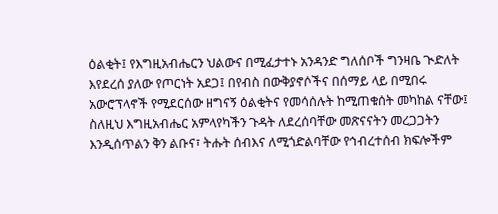ዕልቂት፤ የእግዚአብሔርን ህልውና በሚፈታተኑ አንዳንድ ግለሰቦች ግንዛቤ ጒድለት እየደረሰ ያለው የጦርነት አደጋ፤ በየብስ በውቅያኖሶችና በሰማይ ላይ በሚበሩ አውሮፕላኖች የሚደርሰው ዘግናኝ ዕልቂትና የመሳሰሉት ከሚጠቁሰት መካከል ናቸው፤
ስለዚህ እግዚአብሔር አምላየካችን ጉዳት ለደረሰባቸው መጽናናትን መረጋጋትን እንዲሰጥልን ቅን ልቡና፣ ትሑት ሰብእና ለሚጎድልባቸው የኅብረተሰብ ክፍሎችም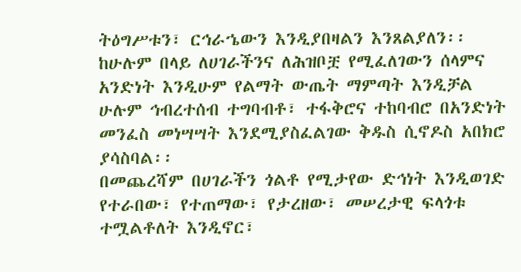ትዕግሥቱን፣ ርኅራኄውን እንዲያበዛልን እንጸልያለን፡፡ ከሁሉም በላይ ለሀገራችንና ለሕዝቦቿ የሚፈለገውን ሰላምና አንድነት እንዲሁም የልማት ውጤት ማምጣት እንዲቻል ሁሉም ኅብረተሰብ ተግባብቶ፣ ተፋቅሮና ተከባብሮ በአንድነት መንፈስ መነሣሣት እንደሚያስፈልገው ቅዱስ ሲኖዶስ አበክሮ ያሳስባል፡፡
በመጨረሻም በሀገራችን ጎልቶ የሚታየው ድኅነት እንዲወገድ የተራበው፣ የተጠማው፣ የታረዘው፣ መሠረታዊ ፍላጎቱ ተሟልቶለት እንዲኖር፣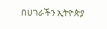በሀገራችን ኢትዮጵያ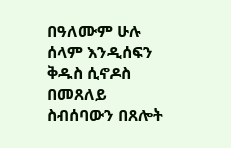በዓለሙም ሁሉ ሰላም እንዲሰፍን ቅዱስ ሲኖዶስ በመጸለይ ስብሰባውን በጸሎት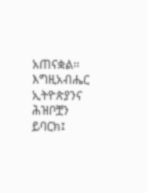አጠናቋል፡፡
እግዚአብሔር ኢትዮጵያንና ሕዝቦቿን ይባርክ፤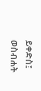ይቀድስ፤ ወስብሐት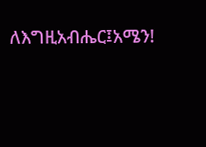ለእግዚአብሔር፤አሜን!